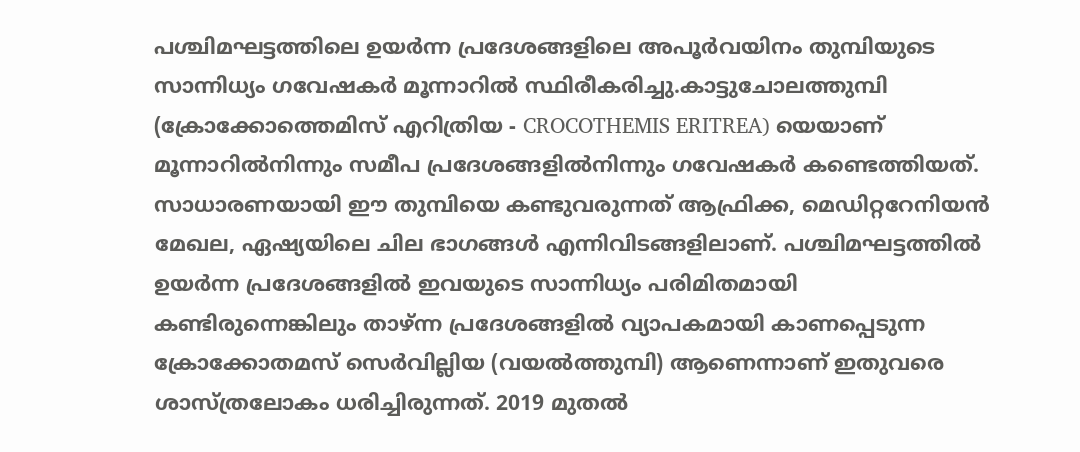പശ്ചിമഘട്ടത്തിലെ ഉയർന്ന പ്രദേശങ്ങളിലെ അപൂർവയിനം തുമ്പിയുടെ സാന്നിധ്യം ഗവേഷകർ മൂന്നാറിൽ സ്ഥിരീകരിച്ചു.കാട്ടുചോലത്തുമ്പി (ക്രോക്കോത്തെമിസ് എറിത്രിയ - CROCOTHEMIS ERITREA) യെയാണ് മൂന്നാറിൽനിന്നും സമീപ പ്രദേശങ്ങളിൽനിന്നും ഗവേഷകർ കണ്ടെത്തിയത്.
സാധാരണയായി ഈ തുമ്പിയെ കണ്ടുവരുന്നത് ആഫ്രിക്ക, മെഡിറ്ററേനിയൻ മേഖല, ഏഷ്യയിലെ ചില ഭാഗങ്ങൾ എന്നിവിടങ്ങളിലാണ്. പശ്ചിമഘട്ടത്തിൽ ഉയർന്ന പ്രദേശങ്ങളിൽ ഇവയുടെ സാന്നിധ്യം പരിമിതമായി കണ്ടിരുന്നെങ്കിലും താഴ്ന്ന പ്രദേശങ്ങളിൽ വ്യാപകമായി കാണപ്പെടുന്ന ക്രോക്കോതമസ് സെർവില്ലിയ (വയൽത്തുമ്പി) ആണെന്നാണ് ഇതുവരെ ശാസ്ത്രലോകം ധരിച്ചിരുന്നത്. 2019 മുതൽ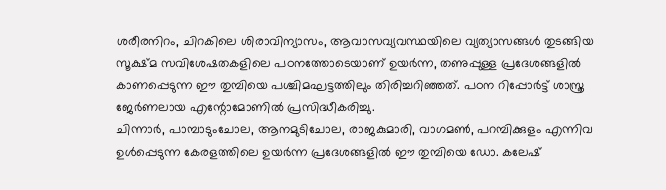ശരീരനിറം, ചിറകിലെ ശിരാവിന്യാസം, ആവാസവ്യവസ്ഥയിലെ വ്യത്യാസങ്ങൾ തുടങ്ങിയ സൂക്ഷ്മ സവിശേഷതകളിലെ പഠനത്തോടെയാണ് ഉയർന്ന, തണുപ്പുള്ള പ്രദേശങ്ങളിൽ കാണപ്പെടുന്ന ഈ തുമ്പിയെ പശ്ചിമഘട്ടത്തിലും തിരിച്ചറിഞ്ഞത്. പഠന റിപ്പോർട്ട് ശാസ്ത്ര ജേർണലായ എന്റോമോണിൽ പ്രസിദ്ധീകരിച്ചു.
ചിന്നാർ, പാമ്പാടുംചോല, ആനമുടിചോല, രാജകുമാരി, വാഗമൺ, പറമ്പിക്കുളം എന്നിവ ഉൾപ്പെടുന്ന കേരളത്തിലെ ഉയർന്ന പ്രദേശങ്ങളിൽ ഈ തുമ്പിയെ ഡോ. കലേഷ്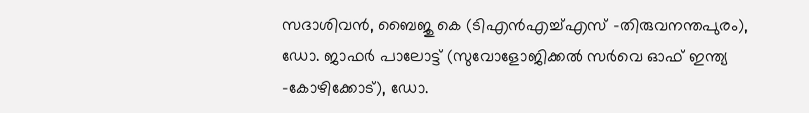സദാശിവൻ, ബൈജു കെ (ടിഎൻഎച്ച്എസ് -തിരുവനന്തപുരം), ഡോ. ജാഫർ പാലോട്ട് (സുവോളോജിക്കൽ സർവെ ഓഫ് ഇന്ത്യ -കോഴിക്കോട്), ഡോ.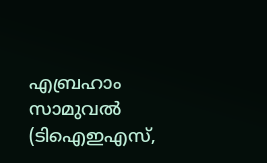എബ്രഹാം സാമുവൽ (ടിഐഇഎസ്,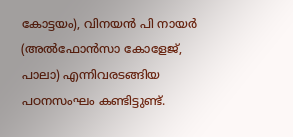കോട്ടയം), വിനയൻ പി നായർ (അൽഫോൻസാ കോളേജ്, പാലാ) എന്നിവരടങ്ങിയ പഠനസംഘം കണ്ടിട്ടുണ്ട്.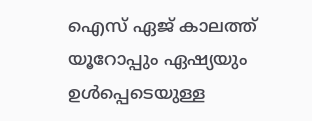ഐസ് ഏജ് കാലത്ത് യൂറോപ്പും ഏഷ്യയും ഉൾപ്പെടെയുള്ള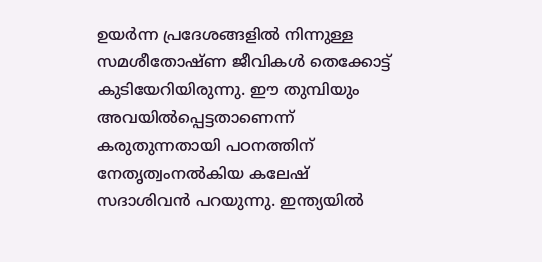ഉയർന്ന പ്രദേശങ്ങളിൽ നിന്നുള്ള സമശീതോഷ്ണ ജീവികൾ തെക്കോട്ട് കുടിയേറിയിരുന്നു. ഈ തുമ്പിയും അവയിൽപ്പെട്ടതാണെന്ന് കരുതുന്നതായി പഠനത്തിന് നേതൃത്വംനൽകിയ കലേഷ് സദാശിവൻ പറയുന്നു. ഇന്ത്യയിൽ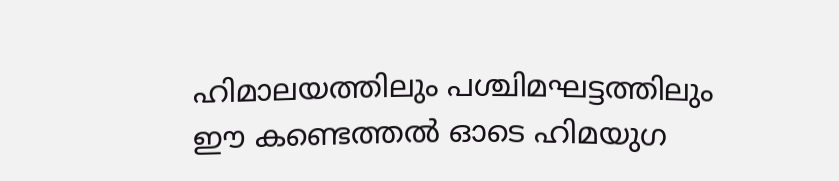ഹിമാലയത്തിലും പശ്ചിമഘട്ടത്തിലും ഈ കണ്ടെത്തൽ ഓടെ ഹിമയുഗ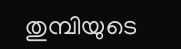തുമ്പിയുടെ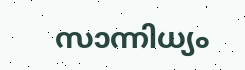സാന്നിധ്യം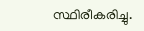സ്ഥിരീകരിച്ചു.